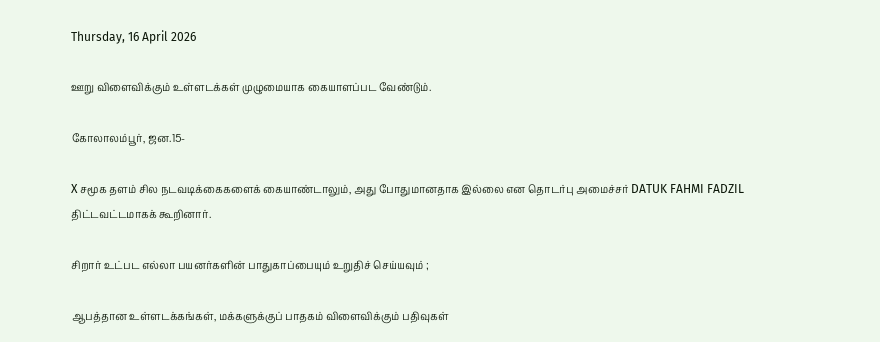Thursday, 16 April 2026

ஊறு விளைவிக்கும் உள்ளடக்கள் முழுமையாக கையாளப்பட வேண்டும்.

கோலாலம்பூர், ஜன.15-

X சமூக தளம் சில நடவடிக்கைகளைக் கையாண்டாலும், அது போதுமானதாக இல்லை என தொடர்பு அமைச்சர் DATUK FAHMI FADZIL திட்டவட்டமாகக் கூறினார்.

சிறார் உட்பட எல்லா பயனர்களின் பாதுகாப்பையும் உறுதிச் செய்யவும் ;

ஆபத்தான உள்ளடக்கங்கள், மக்களுக்குப் பாதகம் விளைவிக்கும் பதிவுகள்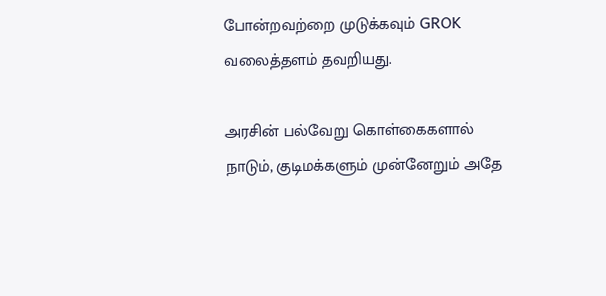போன்றவற்றை முடுக்கவும் GROK வலைத்தளம் தவறியது.

அரசின் பல்வேறு கொள்கைகளால் நாடும், குடிமக்களும் முன்னேறும் அதே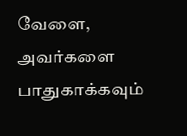வேளை, அவர்களை பாதுகாக்கவும்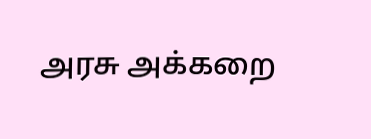அரசு அக்கறை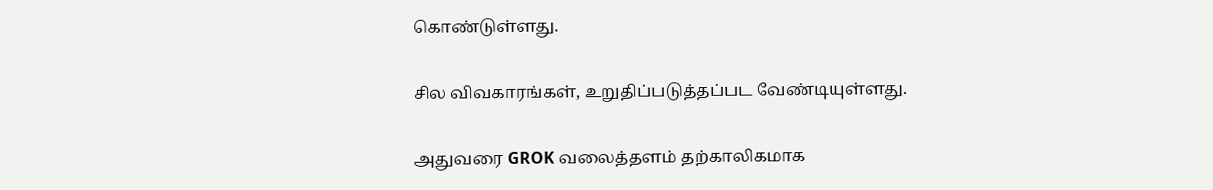கொண்டுள்ளது.

சில விவகாரங்கள், உறுதிப்படுத்தப்பட வேண்டியுள்ளது.

அதுவரை GROK வலைத்தளம் தற்காலிகமாக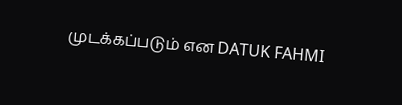முடக்கப்படும் என DATUK FAHMI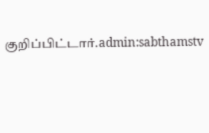குறிப்பிட்டார்.admin:sabthamstv